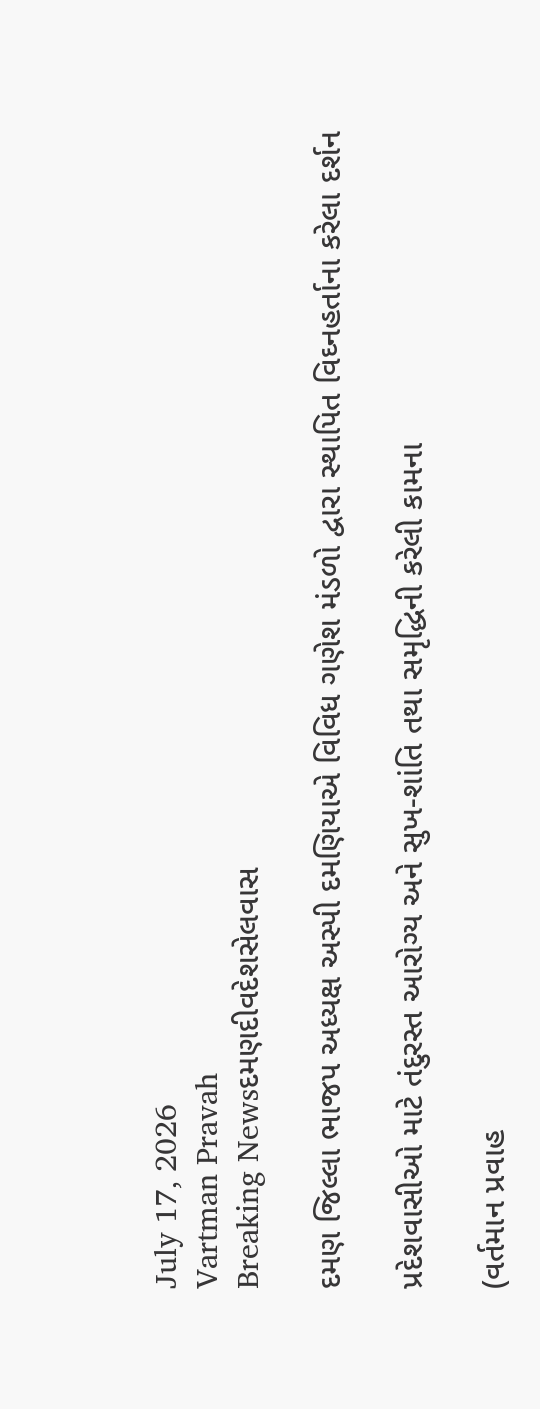July 17, 2026
Vartman Pravah
Breaking Newsદમણદીવદેશસેલવાસ

દમણ જિલ્લા ભાજપ અધ્‍યક્ષ અસ્‍પી દમણિયાએ વિવિધ ગણેશ મંડળો દ્વારા સ્‍થાપિત વિઘ્નહર્તાના કરેલા દર્શન

પ્રદેશવાસીઓ માટે તંદુરસ્‍ત આરોગ્‍ય અને સુખ-શાંતિ તથા સમૃદ્ધિની કરેલી કામના

(વર્તમાન પ્રવાહ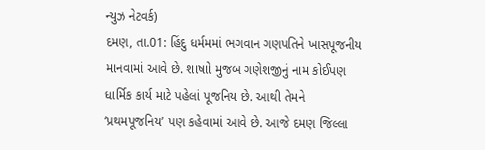ન્‍યુઝ નેટવર્ક)
દમણ, તા.01: હિંદુ ધર્મમમાં ભગવાન ગણપતિને ખાસપૂજનીય માનવામાં આવે છે. શાષાો મુજબ ગણેશજીનું નામ કોઈપણ ધાર્મિક કાર્ય માટે પહેલાં પૂજનિય છે. આથી તેમને ‘પ્રથમપૂજનિય’ પણ કહેવામાં આવે છે. આજે દમણ જિલ્લા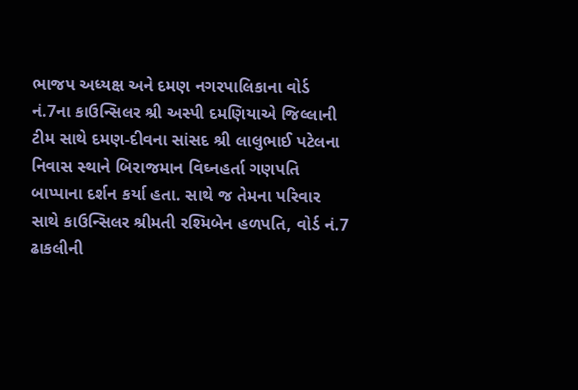ભાજપ અધ્‍યક્ષ અને દમણ નગરપાલિકાના વોર્ડ નં.7ના કાઉન્‍સિલર શ્રી અસ્‍પી દમણિયાએ જિલ્લાની ટીમ સાથે દમણ-દીવના સાંસદ શ્રી લાલુભાઈ પટેલના નિવાસ સ્‍થાને બિરાજમાન વિઘ્નહર્તા ગણપતિ બાપ્‍પાના દર્શન કર્યા હતા. સાથે જ તેમના પરિવાર સાથે કાઉન્‍સિલર શ્રીમતી રશ્‍મિબેન હળપતિ, વોર્ડ નં.7 ઢાકલીની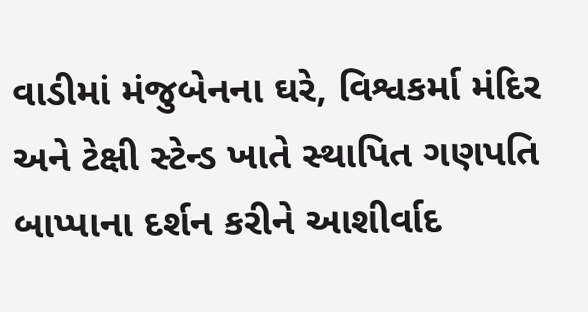વાડીમાં મંજુબેનના ઘરે, વિશ્વકર્મા મંદિર અને ટેક્ષી સ્‍ટેન્‍ડ ખાતે સ્‍થાપિત ગણપતિ બાપ્‍પાના દર્શન કરીને આશીર્વાદ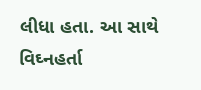લીધા હતા. આ સાથે વિઘ્નહર્તા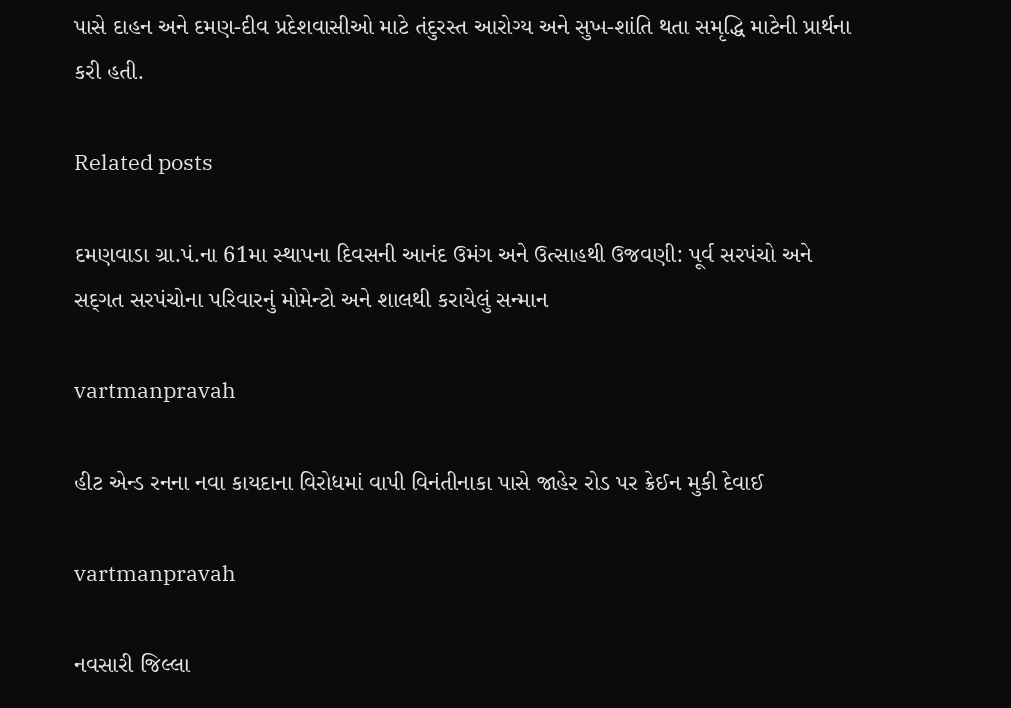પાસે દાહન અને દમણ-દીવ પ્રદેશવાસીઓ માટે તંદુરસ્‍ત આરોગ્‍ય અને સુખ-શાંતિ થતા સમૃદ્ધિ માટેની પ્રાર્થના કરી હતી.

Related posts

દમણવાડા ગ્રા.પં.ના 61મા સ્‍થાપના દિવસની આનંદ ઉમંગ અને ઉત્‍સાહથી ઉજવણી: પૂર્વ સરપંચો અને સદ્‌ગત સરપંચોના પરિવારનું મોમેન્‍ટો અને શાલથી કરાયેલું સન્‍માન

vartmanpravah

હીટ એન્‍ડ રનના નવા કાયદાના વિરોધમાં વાપી વિનંતીનાકા પાસે જાહેર રોડ પર ક્રેઈન મુકી દેવાઈ

vartmanpravah

નવસારી જિલ્લા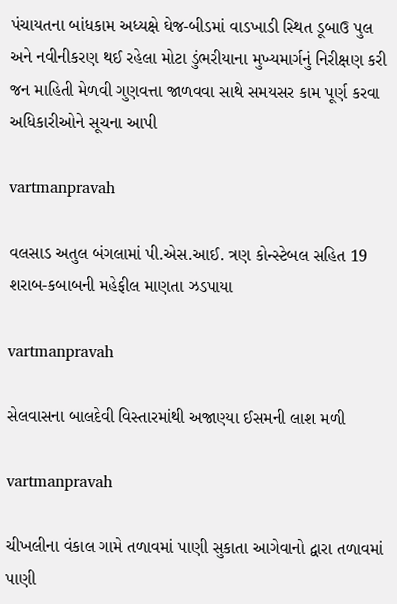પંચાયતના બાંધકામ અધ્‍યક્ષે ઘેજ-બીડમાં વાડખાડી સ્‍થિત ડૂબાઉ પુલ અને નવીનીકરણ થઈ રહેલા મોટા ડુંભરીયાના મુખ્‍યમાર્ગનું નિરીક્ષણ કરી જન માહિતી મેળવી ગુણવત્તા જાળવવા સાથે સમયસર કામ પૂર્ણ કરવા અધિકારીઓને સૂચના આપી

vartmanpravah

વલસાડ અતુલ બંગલામાં પી.એસ.આઈ. ત્રણ કોન્‍સ્‍ટેબલ સહિત 19 શરાબ-કબાબની મહેફીલ માણતા ઝડપાયા

vartmanpravah

સેલવાસના બાલદેવી વિસ્‍તારમાંથી અજાણ્‍યા ઈસમની લાશ મળી

vartmanpravah

ચીખલીના વંકાલ ગામે તળાવમાં પાણી સુકાતા આગેવાનો દ્વારા તળાવમાં પાણી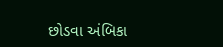છોડવા અંબિકા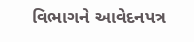વિભાગને આવેદનપત્ર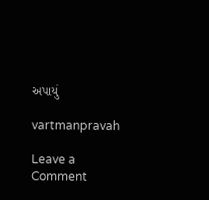અપાયું

vartmanpravah

Leave a Comment